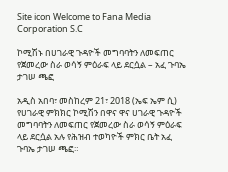Site icon Welcome to Fana Media Corporation S.C

ኮሚሽኑ በሀገራዊ ጉዳዮች መግባባትን ለመፍጠር የጀመረው ስራ ወሳኝ ምዕራፍ ላይ ደርሷል – አፈ ጉባኤ ታገሠ ጫፎ

አዲስ አበባ፣ መስከረም 21፣ 2018 (ኤፍ ኤም ሲ) የሀገራዊ ምክክር ኮሚሽን በዋና ዋና ሀገራዊ ጉዳዮች መግባባትን ለመፍጠር የጀመረው ስራ ወሳኝ ምዕራፍ ላይ ደርሷል አሉ የሕዝብ ተወካዮች ምክር ቤት አፈ ጉባኤ ታገሠ ጫፎ።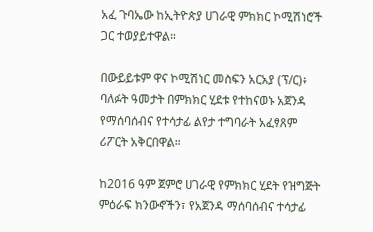አፈ ጉባኤው ከኢትዮጵያ ሀገራዊ ምክክር ኮሚሽነሮች ጋር ተወያይተዋል።

በውይይቱም ዋና ኮሚሽነር መስፍን አርአያ (ፕ/ር)፥ ባለፉት ዓመታት በምክክር ሂደቱ የተከናወኑ አጀንዳ የማሰባሰብና የተሳታፊ ልየታ ተግባራት አፈፃጸም ሪፖርት አቅርበዋል።

ከ2016 ዓም ጀምሮ ሀገራዊ የምክክር ሂደት የዝግጅት ምዕራፍ ክንውኖችን፣ የአጀንዳ ማሰባሰብና ተሳታፊ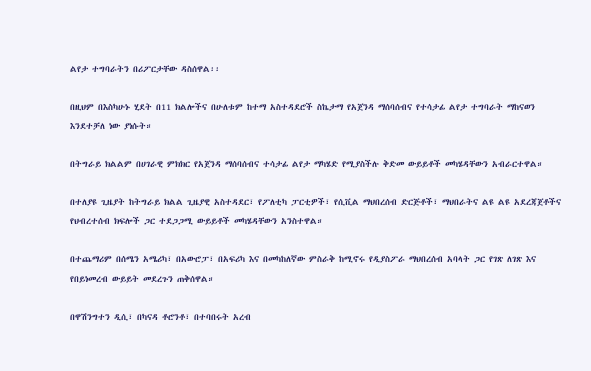ልየታ ተግባራትን በሪፖርታቸው ዳስሰዋል፡፡

በዚህም በእስካሁኑ ሂደት በ11 ክልሎችና በሁለቱም ከተማ አስተዳደሮች ስኬታማ የአጀንዳ ማሰባሰብና የተሳታፊ ልየታ ተግባራት ማከናወን እንደተቻለ ነው ያነሱት።

በትግራይ ክልልም በሀገራዊ ምክክር የአጀንዳ ማሰባሰብና ተሳታፊ ልየታ ማካሄድ የሚያስችሉ ቅድመ ውይይቶች መካሄዳቸውን አብራርተዋል።

በተለያዩ ጊዜያት ከትግራይ ክልል ጊዜያዊ አስተዳደር፣ የፖለቲካ ፓርቲዎች፣ የሲቪል ማህበረሰብ ድርጅቶች፣ ማህበራትና ልዩ ልዩ አደረጃጀቶችና የህብረተሰብ ክፍሎች ጋር ተደጋጋሚ ውይይቶች መካሄዳቸውን አንስተዋል።

በተጨማሪም በሰሜን አሜሪካ፣ በአውሮፓ፣ በአፍሪካ እና በመካከለኛው ምስራቅ ከሚኖሩ የዲያስፖራ ማህበረሰብ አባላት ጋር የገጽ ለገጽ እና የበይነመረብ ውይይት መደረጉን ጠቅሰዋል።

በዋሽንግተን ዲሲ፣ በካናዳ ቶሮንቶ፣ በተባበሩት አረብ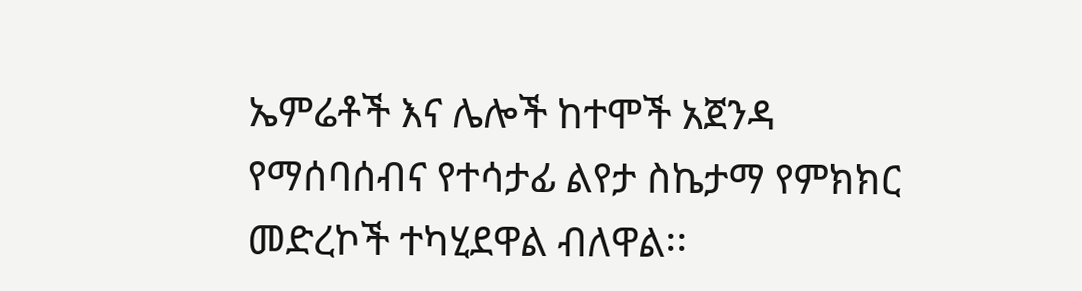ኤምሬቶች እና ሌሎች ከተሞች አጀንዳ የማሰባሰብና የተሳታፊ ልየታ ስኬታማ የምክክር መድረኮች ተካሂደዋል ብለዋል፡፡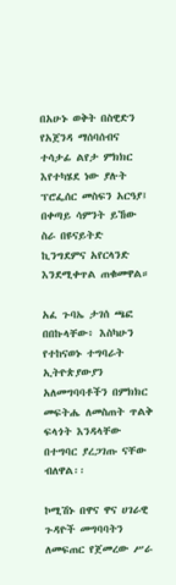በአሁኑ ወቅት በስዊድን የአጀንዳ ማሰባሰብና ተሳታፊ ልየታ ምክክር እየተካሄደ ነው ያሉት ፕሮፌሰር መስፍን አርዓያ፤ በቀጣይ ሳምንት ይኸው ስራ በዩናይትድ ኪንግደምና አየርላንድ እንደሚቀጥል ጠቁመዋል።

አፈ ጉባኤ ታገሰ ጫፎ በበኩላቸው፥ እስካሁን የተከናወኑ ተግባራት ኢትዮጵያውያን አለመግባባቶችን በምክክር መፍትሔ ለመስጠት ጥልቅ ፍላጎት እንዳላቸው በተግባር ያረጋገጡ ናቸው ብለዋል፡፡

ኮሚሽኑ በዋና ዋና ሀገራዊ ጉዳዮች መግባባትን ለመፍጠር የጀመረው ሥራ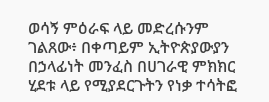ወሳኝ ምዕራፍ ላይ መድረሱንም ገልጸው፥ በቀጣይም ኢትዮጵያውያን በኃላፊነት መንፈስ በሀገራዊ ምክክር ሂደቱ ላይ የሚያደርጉትን የነቃ ተሳትፎ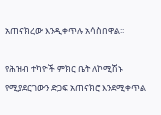አጠናክረው እንዲቀጥሉ አሳስበዋል፡፡

የሕዝብ ተካዮች ምክር ቤት ለኮሚሽኑ የሚያደርገውን ድጋፍ አጠናክሮ እንደሚቀጥል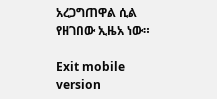አረጋግጠዋል ሲል የዘገበው ኢዜአ ነው።

Exit mobile version